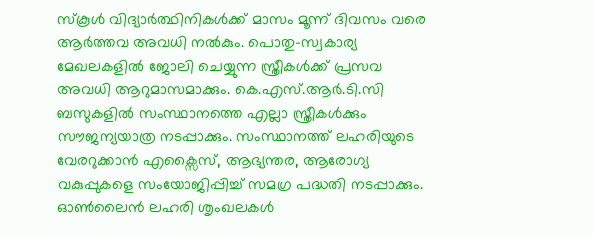സ്കൂൾ വിദ്യാർത്ഥിനികൾക്ക് മാസം മൂന്ന് ദിവസം വരെ ആർത്തവ അവധി നൽകും. പൊതു-സ്വകാര്യ മേഖലകളിൽ ജോലി ചെയ്യുന്ന സ്ത്രീകൾക്ക് പ്രസവ അവധി ആറുമാസമാക്കും. കെ.എസ്.ആർ.ടി.സി ബസുകളിൽ സംസ്ഥാനത്തെ എല്ലാ സ്ത്രീകൾക്കും സൗജന്യയാത്ര നടപ്പാക്കും. സംസ്ഥാനത്ത് ലഹരിയുടെ വേരറുക്കാൻ എക്സൈസ്, ആഭ്യന്തര, ആരോഗ്യ വകുപ്പുകളെ സംയോജിപ്പിച്ച് സമഗ്ര പദ്ധതി നടപ്പാക്കും. ഓൺലൈൻ ലഹരി ശൃംഖലകൾ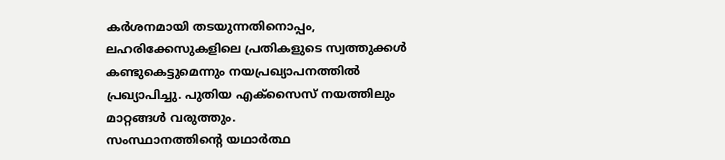കർശനമായി തടയുന്നതിനൊപ്പം, ലഹരിക്കേസുകളിലെ പ്രതികളുടെ സ്വത്തുക്കൾ കണ്ടുകെട്ടുമെന്നും നയപ്രഖ്യാപനത്തിൽ പ്രഖ്യാപിച്ചു. പുതിയ എക്സൈസ് നയത്തിലും മാറ്റങ്ങൾ വരുത്തും.
സംസ്ഥാനത്തിന്റെ യഥാർത്ഥ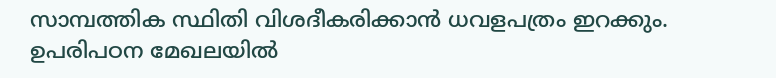സാമ്പത്തിക സ്ഥിതി വിശദീകരിക്കാൻ ധവളപത്രം ഇറക്കും. ഉപരിപഠന മേഖലയിൽ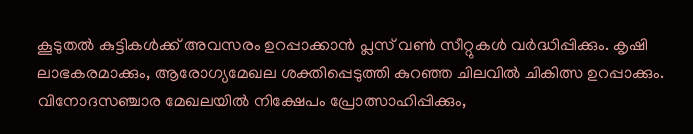കൂടുതൽ കുട്ടികൾക്ക് അവസരം ഉറപ്പാക്കാൻ പ്ലസ് വൺ സീറ്റുകൾ വർദ്ധിപ്പിക്കും. കൃഷി ലാഭകരമാക്കും, ആരോഗ്യമേഖല ശക്തിപ്പെടുത്തി കുറഞ്ഞ ചിലവിൽ ചികിത്സ ഉറപ്പാക്കും. വിനോദസഞ്ചാര മേഖലയിൽ നിക്ഷേപം പ്രോത്സാഹിപ്പിക്കും,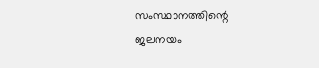സംസ്ഥാനത്തിന്റെ ജലനയം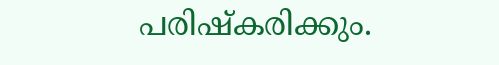പരിഷ്കരിക്കും.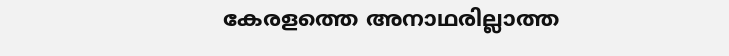കേരളത്തെ അനാഥരില്ലാത്ത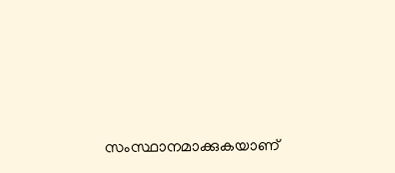സംസ്ഥാനമാക്കുകയാണ്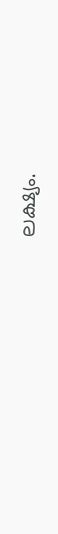ലക്ഷ്യം.